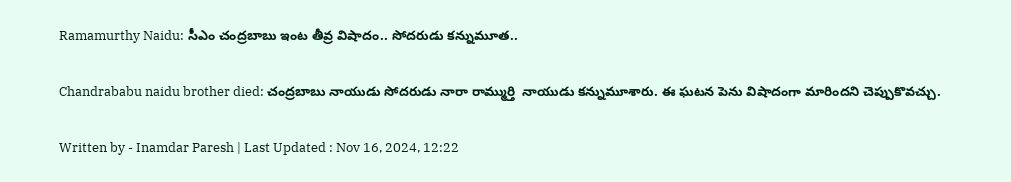Ramamurthy Naidu: సీఎం చంద్రబాబు ఇంట తీవ్ర విషాదం.. సోదరుడు కన్నుమూత..

Chandrababu naidu brother died: చంద్రబాబు నాయుడు సోదరుడు నారా రామ్ముర్తి  నాయుడు కన్నుమూశారు. ఈ ఘటన పెను విషాదంగా మారిందని చెప్పుకొవచ్చు.

Written by - Inamdar Paresh | Last Updated : Nov 16, 2024, 12:22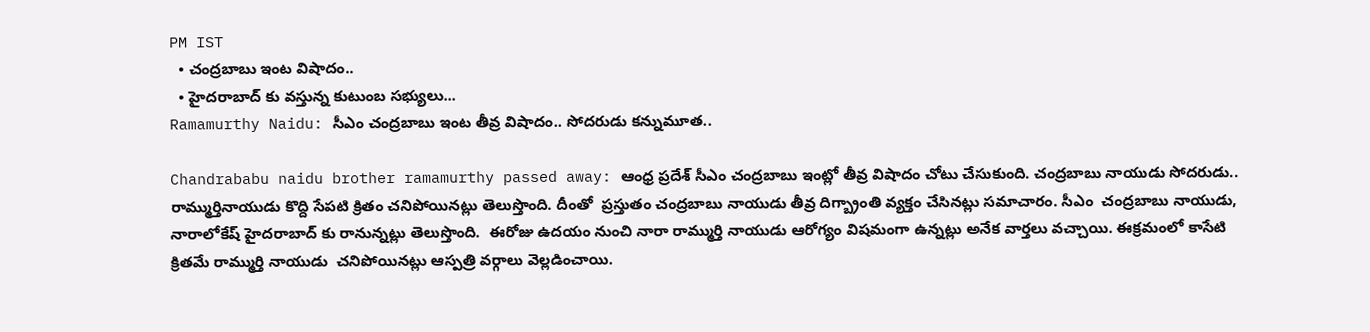PM IST
  • చంద్రబాబు ఇంట విషాదం..
  • హైదరాబాద్ కు వస్తున్న కుటుంబ సభ్యులు...
Ramamurthy Naidu: సీఎం చంద్రబాబు ఇంట తీవ్ర విషాదం.. సోదరుడు కన్నుమూత..

Chandrababu naidu brother ramamurthy passed away: ఆంధ్ర ప్రదేశ్ సీఎం చంద్రబాబు ఇంట్లో తీవ్ర విషాదం చోటు చేసుకుంది. చంద్రబాబు నాయుడు సోదరుడు.. రామ్ముర్తినాయుడు కొద్ది సేపటి క్రితం చనిపోయినట్లు తెలుస్తొంది. దీంతో  ప్రస్తుతం చంద్రబాబు నాయుడు తీవ్ర దిగ్బ్రాంతి వ్యక్తం చేసినట్లు సమాచారం. సీఎం  చంద్రబాబు నాయుడు, నారాలోకేష్ హైదరాబాద్ కు రానున్నట్లు తెలుస్తొంది.  ఈరోజు ఉదయం నుంచి నారా రామ్ముర్తి నాయుడు ఆరోగ్యం విషమంగా ఉన్నట్లు అనేక వార్తలు వచ్చాయి. ఈక్రమంలో కాసేటి క్రితమే రామ్ముర్తి నాయుడు  చనిపోయినట్లు ఆస్పత్రి వర్గాలు వెల్లడించాయి.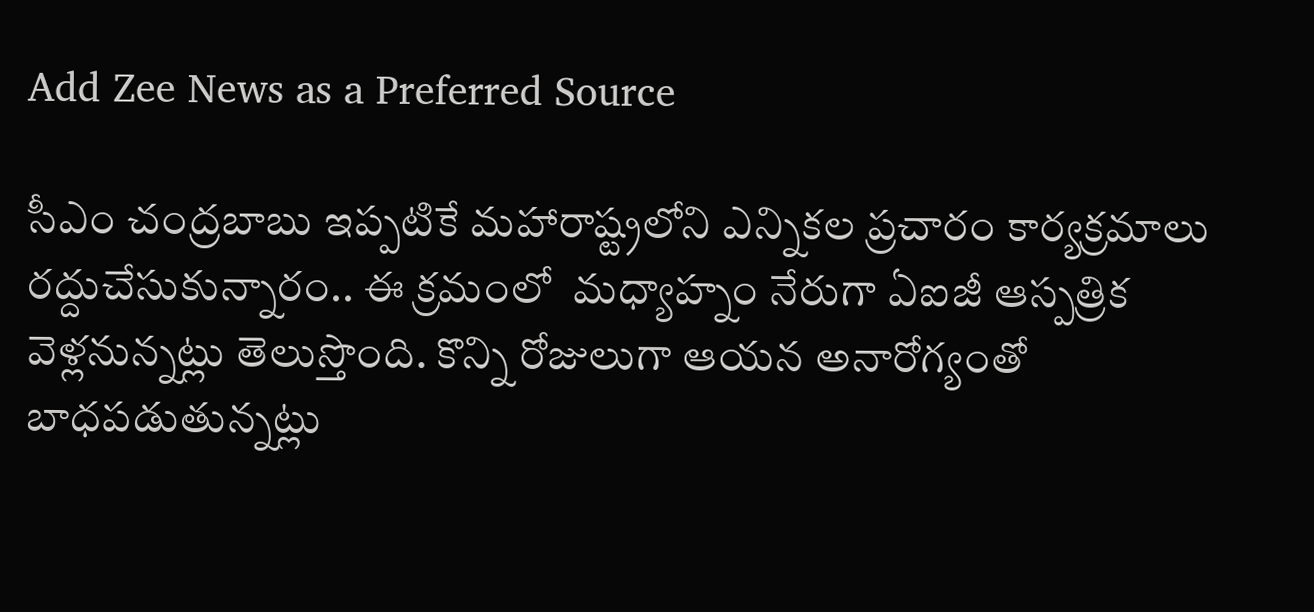Add Zee News as a Preferred Source

సీఎం చంద్రబాబు ఇప్పటికే మహారాష్ట్రలోని ఎన్నికల ప్రచారం కార్యక్రమాలు రద్దుచేసుకున్నారం.. ఈ క్రమంలో  మధ్యాహ్నం నేరుగా ఏఐజీ ఆస్పత్రిక వెళ్లనున్నట్లు తెలుస్తొంది. కొన్ని రోజులుగా ఆయన అనారోగ్యంతో బాధపడుతున్నట్లు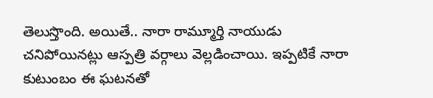తెలుస్తొంది. అయితే.. నారా రామ్మూర్తి నాయుడు చనిపోయినట్లు ఆస్పత్రి వర్గాలు వెల్లడించాయి. ఇప్పటికే నారా కుటుంబం ఈ ఘటనతో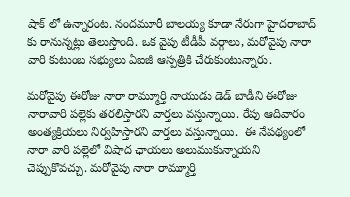షాక్ లో ఉన్నారంట. నందమూరీ బాలయ్య కూడా నేరుగా హైదరాబాద్ కు రానున్నట్లు తెలుస్తొంది. ఒక వైపు టీడీపీ వర్గాలు, మరోవైపు నారా వారి కుటుంబ సభ్యులు ఏఐజీ ఆస్పత్రికి చేరుకుంటున్నారు.

మరోవైపు ఈరోజు నారా రామ్మూర్తి నాయుడు డెడ్ బాడీని ఈరోజు నారావారి పల్లెకు తరలిస్తారని వార్తలు వస్తున్నాయి. రేపు ఆదివారం అంత్యక్రియలు నిర్వహిస్తారని వార్తలు వస్తున్నాయి.  ఈ నేపథ్యంలో నారా వారి పల్లెలో విషాద ఛాయలు అలుముకున్నాయని చెప్పుకొవచ్చు. మరోవైపు నారా రామ్మూర్తి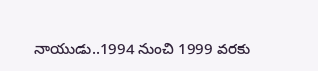నాయుడు..1994 నుంచి 1999 వరకు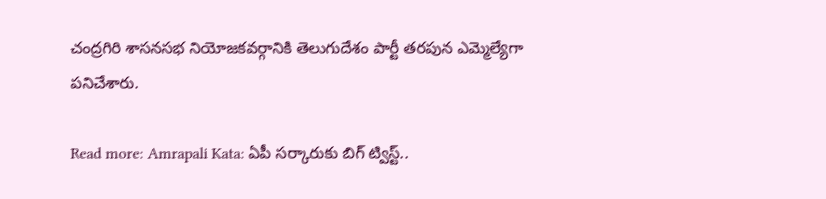చంద్రగిరి శాసనసభ నియోజకవర్గానికి తెలుగుదేశం పార్టీ తరపున ఎమ్మెల్యేగా పనిచేశారు.

Read more: Amrapali Kata: ఏపీ సర్కారుకు బిగ్ ట్విస్ట్..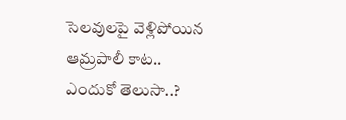సెలవులపై వెళ్లిపోయిన ఆమ్రపాలీ కాట.. ఎందుకో తెలుసా..?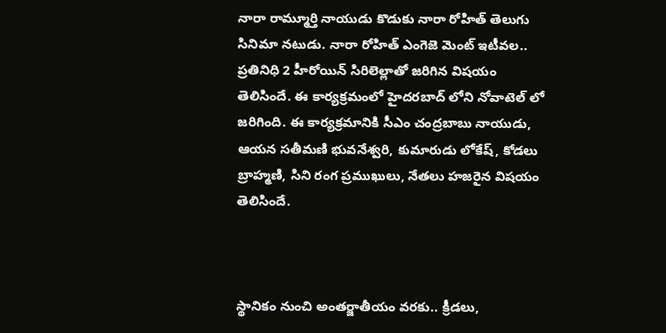నారా రామ్మూర్తి నాయుడు కొడుకు నారా రోహిత్ తెలుగు సినిమా నటుడు. నారా రోహిత్ ఎంగెజె మెంట్ ఇటీవల.. ప్రతినిధి 2 హీరోయిన్ సిరిలెల్లాతో జరిగిన విషయం తెలిసిందే. ఈ కార్యక్రమంలో హైదరబాద్ లోని నోవాటెల్ లో జరిగింది. ఈ కార్యక్రమానికి సీఎం చంద్రబాబు నాయుడు,  ఆయన సతీమణి భువనేశ్వరి, కుమారుడు లోకేష్, కోడలు బ్రాహ్మణి, సిని రంగ ప్రముఖులు, నేతలు హజరైన విషయం తెలిసిందే.



స్థానికం నుంచి అంతర్జాతీయం వరకు.. క్రీడలు,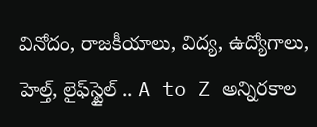వినోదం, రాజకీయాలు, విద్య, ఉద్యోగాలు, హెల్త్, లైఫ్‌స్టైల్ .. A to Z అన్నిరకాల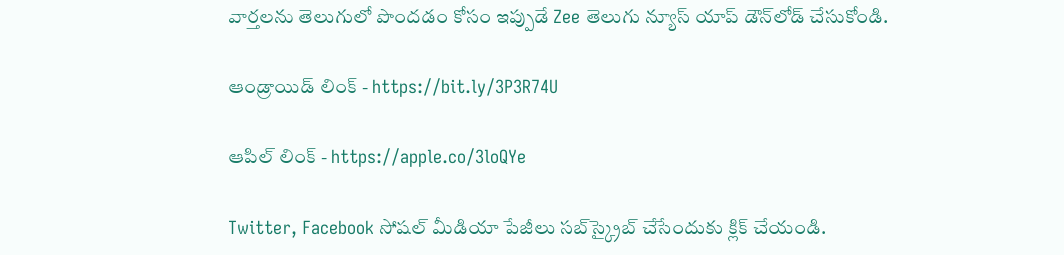వార్తలను తెలుగులో పొందడం కోసం ఇప్పుడే Zee తెలుగు న్యూస్ యాప్ డౌన్‌లోడ్ చేసుకోండి.

ఆండ్రాయిడ్ లింక్ - https://bit.ly/3P3R74U

ఆపిల్ లింక్ - https://apple.co/3loQYe

Twitter, Facebook సోషల్ మీడియా పేజీలు సబ్‌స్క్రైబ్ చేసేందుకు క్లిక్ చేయండి.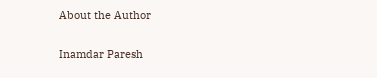About the Author

Inamdar Paresh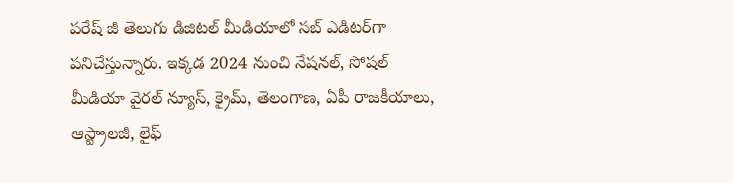పరేష్ జీ తెలుగు డిజిటల్ మీడియాలో సబ్ ఎడిటర్‌గా పనిచేస్తున్నారు. ఇక్కడ 2024 నుంచి నేషనల్, సోషల్ మీడియా వైరల్ న్యూస్, క్రైమ్, తెలంగాణ, ఏపీ రాజకీయాలు, ఆస్ట్రాలజీ, లైఫ్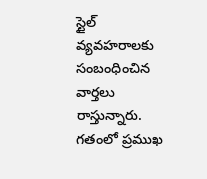స్టైల్  వ్యవహరాలకు సంబంధించిన వార్తలు రాస్తున్నారు. గతంలో ప్రముఖ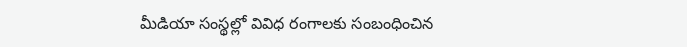మీడియా సంస్థల్లో వివిధ రంగాలకు సంబంధించిన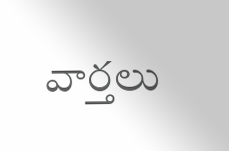వార్తలు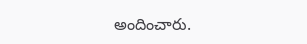అందించారు.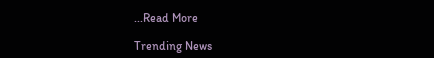...Read More

Trending News